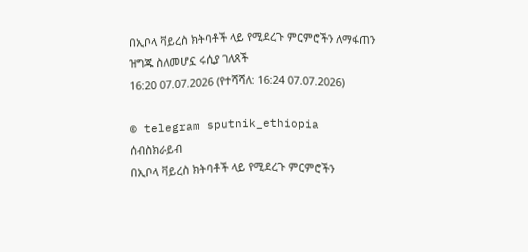በኢቦላ ቫይረስ ክትባቶች ላይ የሚደረጉ ምርምሮችን ለማፋጠን ዝግጁ ስለመሆኗ ሩሲያ ገለጸች
16:20 07.07.2026 (የተሻሻለ: 16:24 07.07.2026)

© telegram sputnik_ethiopia
ሰብስክራይብ
በኢቦላ ቫይረስ ክትባቶች ላይ የሚደረጉ ምርምሮችን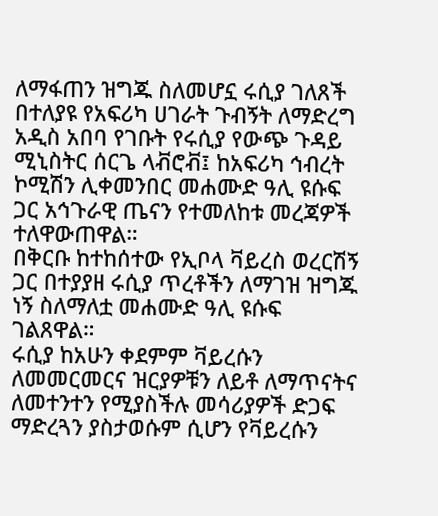ለማፋጠን ዝግጁ ስለመሆኗ ሩሲያ ገለጸች
በተለያዩ የአፍሪካ ሀገራት ጉብኝት ለማድረግ አዲስ አበባ የገቡት የሩሲያ የውጭ ጉዳይ ሚኒስትር ሰርጌ ላቭሮቭ፤ ከአፍሪካ ኅብረት ኮሚሽን ሊቀመንበር መሐሙድ ዓሊ ዩሱፍ ጋር አኅጉራዊ ጤናን የተመለከቱ መረጃዎች ተለዋውጠዋል።
በቅርቡ ከተከሰተው የኢቦላ ቫይረስ ወረርሽኝ ጋር በተያያዘ ሩሲያ ጥረቶችን ለማገዝ ዝግጁ ነኝ ስለማለቷ መሐሙድ ዓሊ ዩሱፍ ገልጸዋል።
ሩሲያ ከአሁን ቀደምም ቫይረሱን ለመመርመርና ዝርያዎቹን ለይቶ ለማጥናትና ለመተንተን የሚያስችሉ መሳሪያዎች ድጋፍ ማድረጓን ያስታወሱም ሲሆን የቫይረሱን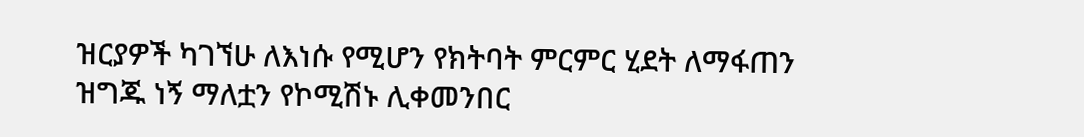ዝርያዎች ካገኘሁ ለእነሱ የሚሆን የክትባት ምርምር ሂደት ለማፋጠን ዝግጁ ነኝ ማለቷን የኮሚሽኑ ሊቀመንበር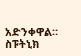አድንቀዋል።
ስፑትኒክ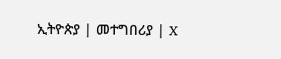ኢትዮጵያ | መተግበሪያ | X